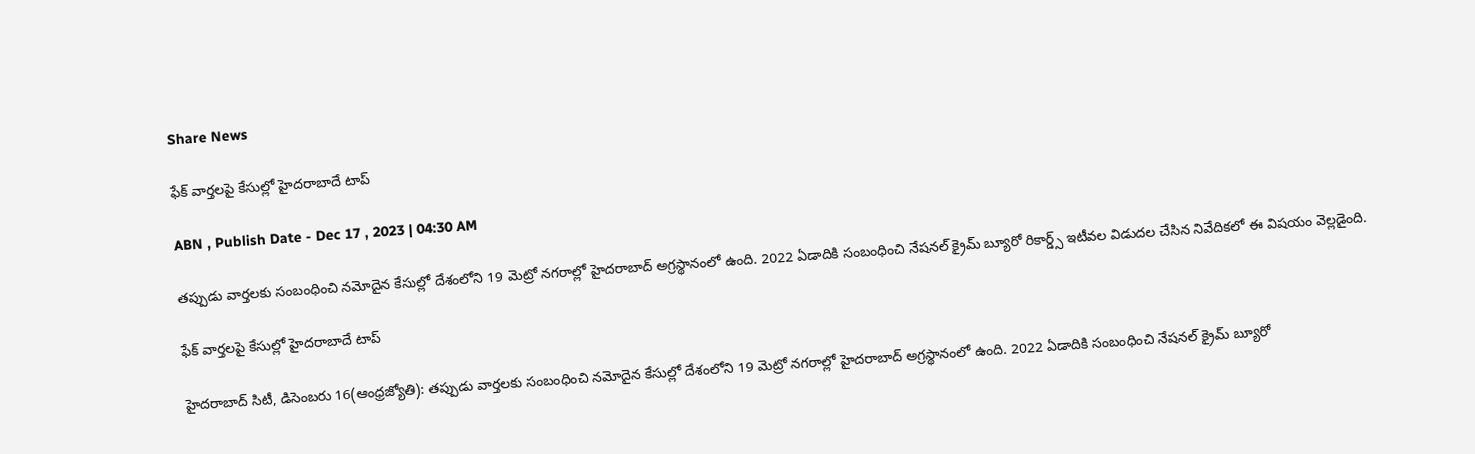Share News

ఫేక్‌ వార్తలపై కేసుల్లో హైదరాబాదే టాప్‌

ABN , Publish Date - Dec 17 , 2023 | 04:30 AM

తప్పుడు వార్తలకు సంబంధించి నమోదైన కేసుల్లో దేశంలోని 19 మెట్రో నగరాల్లో హైదరాబాద్‌ అగ్రస్థానంలో ఉంది. 2022 ఏడాదికి సంబంధించి నేషనల్‌ క్రైమ్‌ బ్యూరో రికార్డ్స్‌ ఇటీవల విడుదల చేసిన నివేదికలో ఈ విషయం వెల్లడైంది.

ఫేక్‌ వార్తలపై కేసుల్లో హైదరాబాదే టాప్‌

హైదరాబాద్‌ సిటీ, డిసెంబరు 16(ఆంధ్రజ్యోతి): తప్పుడు వార్తలకు సంబంధించి నమోదైన కేసుల్లో దేశంలోని 19 మెట్రో నగరాల్లో హైదరాబాద్‌ అగ్రస్థానంలో ఉంది. 2022 ఏడాదికి సంబంధించి నేషనల్‌ క్రైమ్‌ బ్యూరో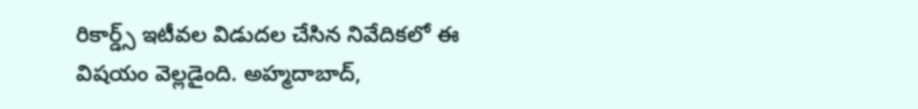రికార్డ్స్‌ ఇటీవల విడుదల చేసిన నివేదికలో ఈ విషయం వెల్లడైంది. అహ్మదాబాద్‌,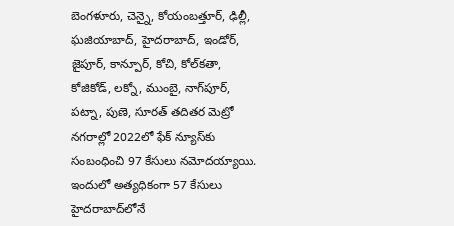బెంగళూరు, చెన్నై, కోయంబత్తూర్‌, ఢిల్లీ, ఘజియాబాద్‌, హైదరాబాద్‌, ఇండోర్‌, జైపూర్‌, కాన్పూర్‌, కోచి, కోల్‌కతా, కోజికోడ్‌, లక్నో, ముంబై, నాగ్‌పూర్‌, పట్నా, పుణె, సూరత్‌ తదితర మెట్రో నగరాల్లో 2022లో ఫేక్‌ న్యూస్‌కు సంబంధించి 97 కేసులు నమోదయ్యాయి. ఇందులో అత్యధికంగా 57 కేసులు హైదరాబాద్‌లోనే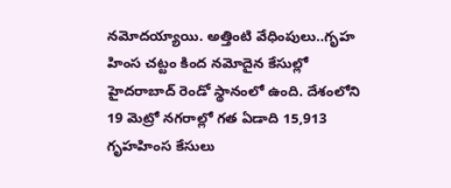నమోదయ్యాయి. అత్తింటి వేధింపులు..గృహ హింస చట్టం కింద నమోదైన కేసుల్లో హైదరాబాద్‌ రెండో స్థానంలో ఉంది. దేశంలోని 19 మెట్రో నగరాల్లో గత ఏడాది 15,913 గృహహింస కేసులు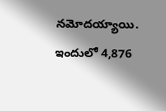నమోదయ్యాయి. ఇందులో 4,876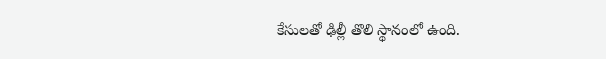కేసులతో ఢిల్లీ తొలి స్థానంలో ఉంది.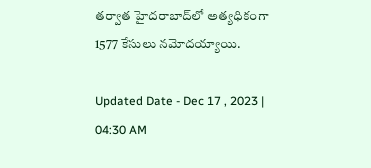తర్వాత హైదరాబాద్‌లో అత్యధికంగా 1577 కేసులు నమోదయ్యాయి.

Updated Date - Dec 17 , 2023 | 04:30 AM